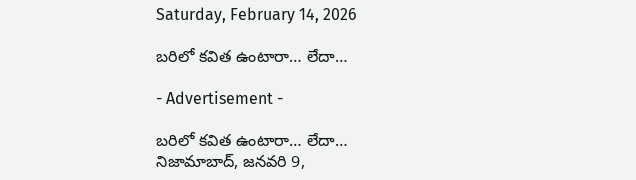Saturday, February 14, 2026

బరిలో కవిత ఉంటారా… లేదా…

- Advertisement -

బరిలో కవిత ఉంటారా… లేదా…
నిజామాబాద్, జనవరి 9,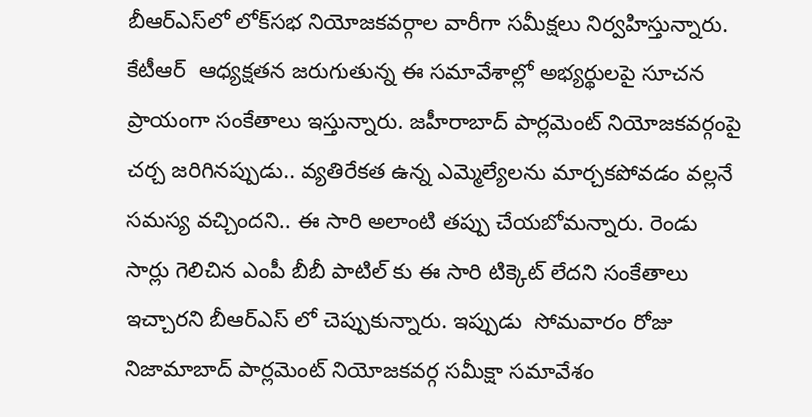బీఆర్ఎస్‌లో లోక్‌సభ నియోజకవర్గాల వారీగా సమీక్షలు నిర్వహిస్తున్నారు. కేటీఆర్  ఆధ్యక్షతన జరుగుతున్న ఈ సమావేశాల్లో అభ్యర్థులపై సూచన ప్రాయంగా సంకేతాలు ఇస్తున్నారు. జహీరాబాద్ పార్లమెంట్ నియోజకవర్గంపై చర్చ జరిగినప్పుడు.. వ్యతిరేకత ఉన్న ఎమ్మెల్యేలను మార్చకపోవడం వల్లనే సమస్య వచ్చిందని.. ఈ సారి అలాంటి తప్పు చేయబోమన్నారు. రెండు సార్లు గెలిచిన ఎంపీ బీబీ పాటిల్ కు ఈ సారి టిక్కెట్ లేదని సంకేతాలు ఇచ్చారని బీఆర్ఎస్ లో చెప్పుకున్నారు. ఇప్పుడు  సోమవారం రోజు నిజామాబాద్ పార్లమెంట్ నియోజకవర్గ సమీక్షా సమావేశం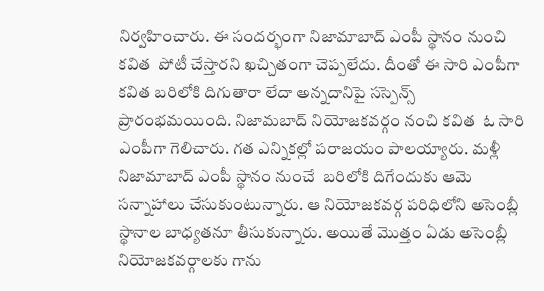నిర్వహించారు. ఈ సందర్భంగా నిజామాబాద్ ఎంపీ స్థానం నుంచి కవిత  పోటీ చేస్తారని ఖచ్చితంగా చెప్పలేదు. దీంతో ఈ సారి ఎంపీగా కవిత బరిలోకి దిగుతారా లేదా అన్నదానిపై సస్పెన్స్ ప్రారంభమయింది. నిజామబాద్ నియోజకవర్గం నంచి కవిత  ఓ సారి ఎంపీగా గెలిచారు. గత ఎన్నికల్లో పరాజయం పాలయ్యారు. మళ్లీ నిజామాబాద్ ఎంపీ స్థానం నుంచే  బరిలోకి దిగేందుకు ఆమె సన్నాహాలు చేసుకుంటున్నారు. ఆ నియోజకవర్గ పరిధిలోని అసెంబ్లీ స్థానాల బాధ్యతనూ తీసుకున్నారు. అయితే మొత్తం ఏడు అసెంబ్లీ నియోజకవర్గాలకు గాను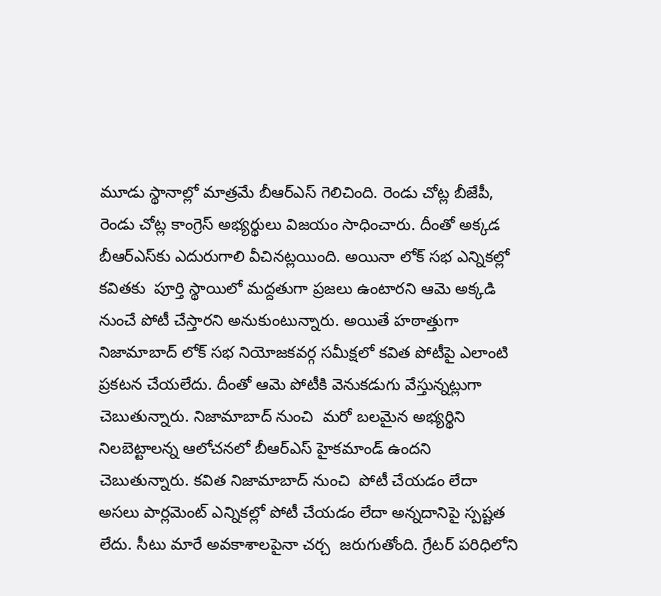మూడు స్థానాల్లో మాత్రమే బీఆర్ఎస్ గెలిచింది. రెండు చోట్ల బీజేపీ, రెండు చోట్ల కాంగ్రెస్ అభ్యర్థులు విజయం సాధించారు. దీంతో అక్కడ  బీఆర్ఎస్‌కు ఎదురుగాలి వీచినట్లయింది. అయినా లోక్ సభ ఎన్నికల్లో కవితకు  పూర్తి స్థాయిలో మద్దతుగా ప్రజలు ఉంటారని ఆమె అక్కడి నుంచే పోటీ చేస్తారని అనుకుంటున్నారు. అయితే హఠాత్తుగా నిజామాబాద్ లోక్ సభ నియోజకవర్గ సమీక్షలో కవిత పోటీపై ఎలాంటి ప్రకటన చేయలేదు. దీంతో ఆమె పోటీకి వెనుకడుగు వేస్తున్నట్లుగా చెబుతున్నారు. నిజామాబాద్ నుంచి  మరో బలమైన అభ్యర్థిని నిలబెట్టాలన్న ఆలోచనలో బీఆర్ఎస్ హైకమాండ్ ఉందని చెబుతున్నారు. కవిత నిజామాబాద్ నుంచి  పోటీ చేయడం లేదా అసలు పార్లమెంట్ ఎన్నికల్లో పోటీ చేయడం లేదా అన్నదానిపై స్పష్టత లేదు. సీటు మారే అవకాశాలపైనా చర్చ  జరుగుతోంది. గ్రేటర్ పరిధిలోని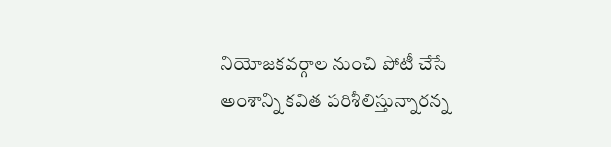నియోజకవర్గాల నుంచి పోటీ చేసే అంశాన్ని కవిత పరిశీలిస్తున్నారన్న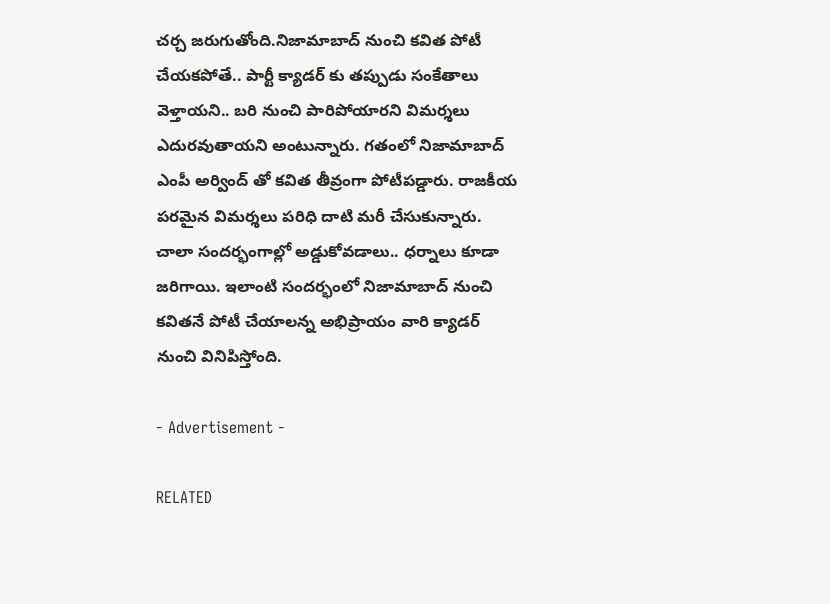చర్చ జరుగుతోంది.నిజామాబాద్ నుంచి కవిత పోటీ చేయకపోతే.. పార్టీ క్యాడర్ కు తప్పుడు సంకేతాలు వెళ్తాయని.. బరి నుంచి పారిపోయారని విమర్శలు ఎదురవుతాయని అంటున్నారు. గతంలో నిజామాబాద్ ఎంపీ అర్వింద్ తో కవిత తీవ్రంగా పోటీపడ్డారు. రాజకీయ పరమైన విమర్శలు పరిధి దాటి మరీ చేసుకున్నారు. చాలా సందర్భంగాల్లో అడ్డుకోవడాలు.. ధర్నాలు కూడా జరిగాయి. ఇలాంటి సందర్భంలో నిజామాబాద్ నుంచి కవితనే పోటీ చేయాలన్న అభిప్రాయం వారి క్యాడర్ నుంచి వినిపిస్తోంది.

- Advertisement -

RELATED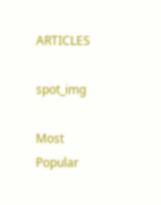ARTICLES

spot_img

Most Popular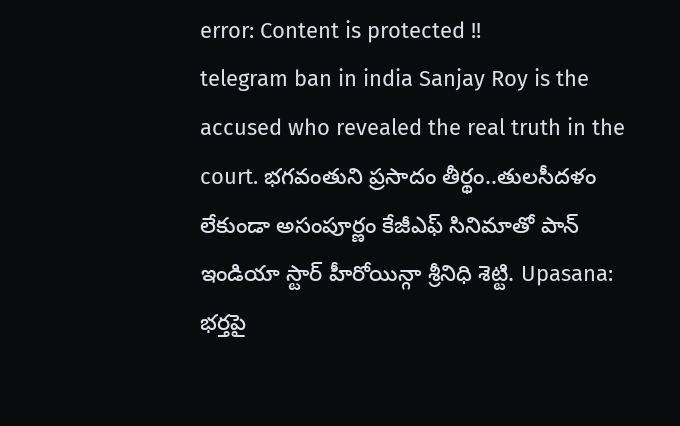error: Content is protected !!
telegram ban in india Sanjay Roy is the accused who revealed the real truth in the court. భగవంతుని ప్రసాదం తీర్థం..తులసీదళం లేకుండా అసంపూర్ణం కేజీఎఫ్ సినిమాతో పాన్ ఇండియా స్టార్ హీరోయిన్గా శ్రీనిధి శెట్టి. Upasana: భర్తపై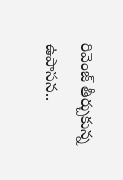రివెంజ్ తీర్చుకున్న ఉపాసన..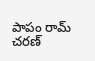పాపం రామ్ చరణ్